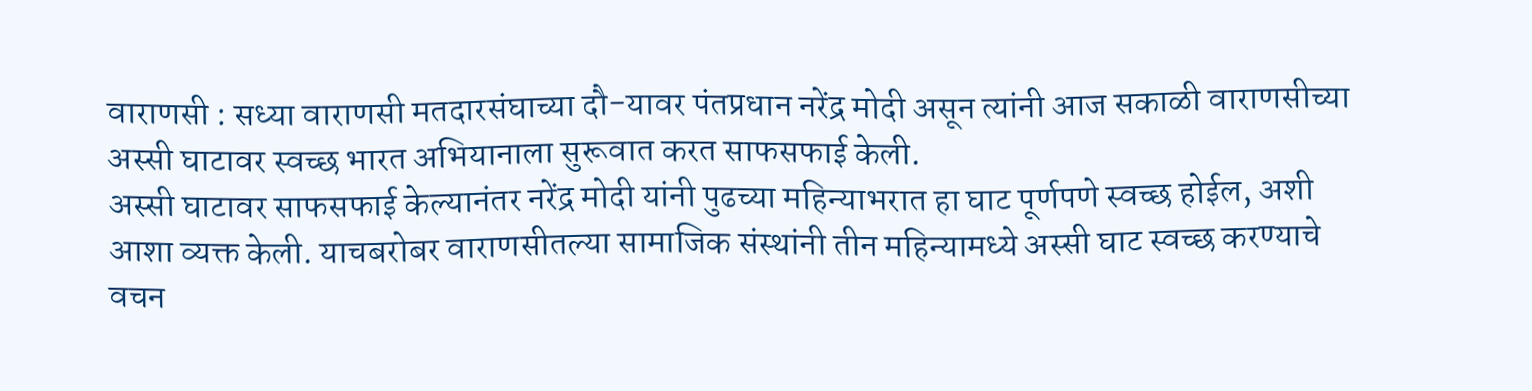वाराणसी : सध्या वाराणसी मतदारसंघाच्या दौ-यावर पंतप्रधान नरेंद्र मोदी असून त्यांनी आज सकाळी वाराणसीच्या अस्सी घाटावर स्वच्छ भारत अभियानाला सुरूवात करत साफसफाई केली.
अस्सी घाटावर साफसफाई केल्यानंतर नरेंद्र मोदी यांनी पुढच्या महिन्याभरात हा घाट पूर्णपणे स्वच्छ होईल, अशी आशा व्यक्त केली. याचबरोबर वाराणसीतल्या सामाजिक संस्थांनी तीन महिन्यामध्ये अस्सी घाट स्वच्छ करण्याचे वचन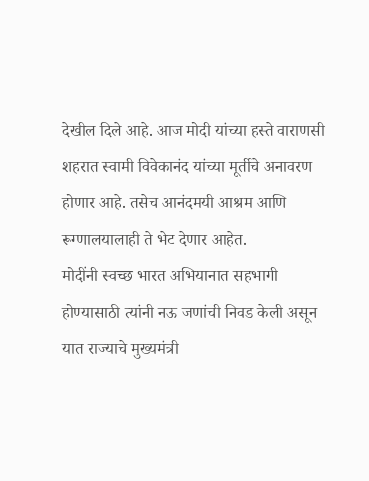देखील दिले आहे. आज मोदी यांच्या हस्ते वाराणसी शहरात स्वामी विवेकानंद यांच्या मूर्तीचे अनावरण होणार आहे. तसेच आनंदमयी आश्रम आणि रूग्णालयालाही ते भेट देणार आहेत.
मोदींनी स्वच्छ भारत अभियानात सहभागी होण्यासाठी त्यांनी नऊ जणांची निवड केली असून यात राज्याचे मुख्यमंत्री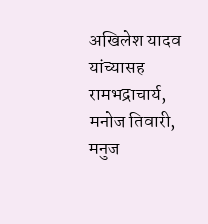अखिलेश यादव यांच्यासह रामभद्राचार्य, मनोज तिवारी, मनुज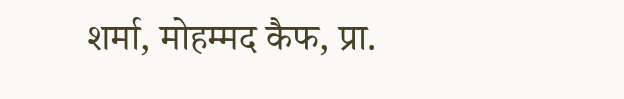शर्मा, मोहम्मद कैफ, प्रा.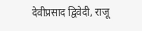देवीप्रसाद द्विवेदी, राजू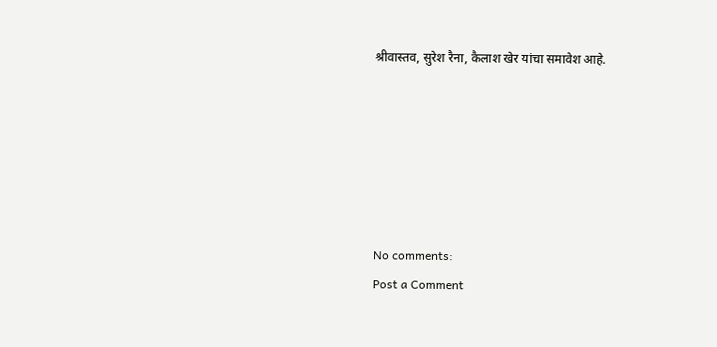श्रीवास्तव, सुरेश रैना, कैलाश खेर यांचा समावेश आहे.






No comments:
Post a Comment